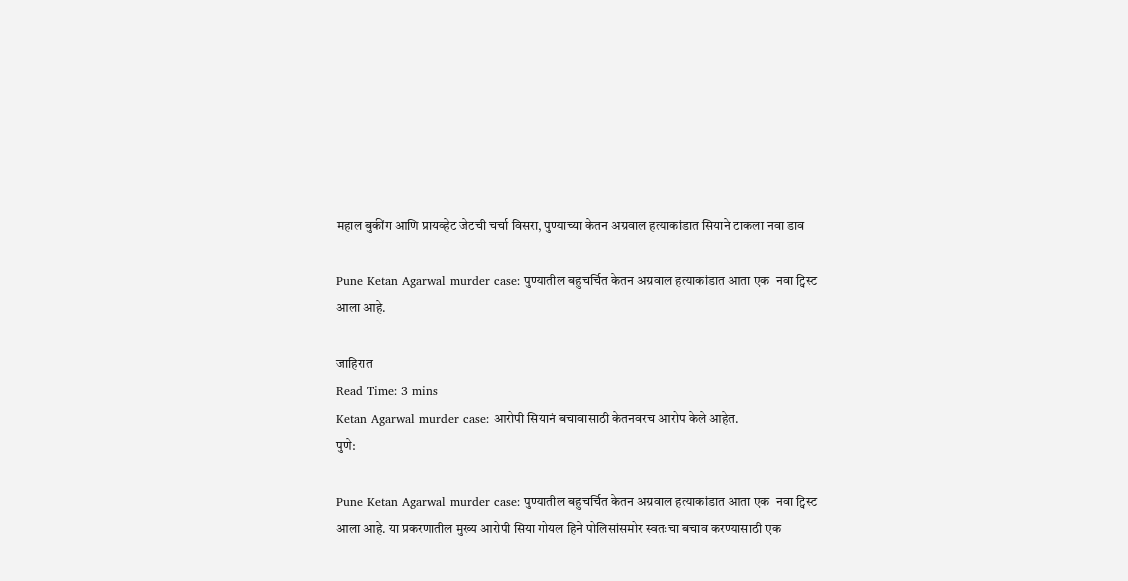महाल बुकींग आणि प्रायव्हेट जेटची चर्चा विसरा, पुण्याच्या केतन अग्रवाल हत्याकांडात सियाने टाकला नवा डाव

Pune Ketan Agarwal murder case: पुण्यातील बहुचर्चित केतन अग्रवाल हत्याकांडात आता एक  नवा ट्विस्ट आला आहे.

जाहिरात
Read Time: 3 mins
Ketan Agarwal murder case: आरोपी सियानं बचावासाठी केतनवरच आरोप केले आहेत.
पुणे:

Pune Ketan Agarwal murder case: पुण्यातील बहुचर्चित केतन अग्रवाल हत्याकांडात आता एक  नवा ट्विस्ट आला आहे. या प्रकरणातील मुख्य आरोपी सिया गोयल हिने पोलिसांसमोर स्वतःचा बचाव करण्यासाठी एक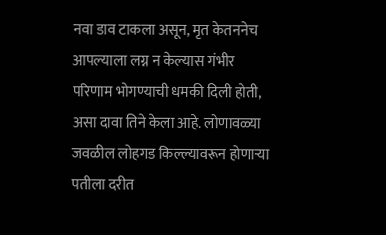नवा डाव टाकला असून, मृत केतननेच आपल्याला लग्न न केल्यास गंभीर परिणाम भोगण्याची धमकी दिली होती, असा दावा तिने केला आहे. लोणावळ्या जवळील लोहगड किल्ल्यावरून होणाऱ्या पतीला दरीत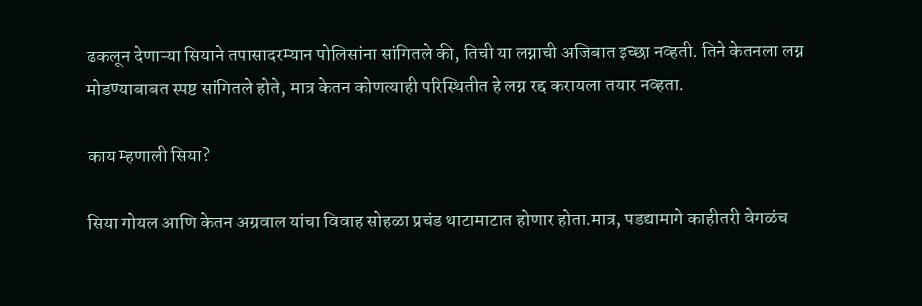ढकलून देणाऱ्या सियाने तपासादरम्यान पोलिसांना सांगितले की, तिची या लग्नाची अजिबात इच्छा नव्हती. तिने केतनला लग्न मोडण्याबाबत स्पष्ट सांगितले होते, मात्र केतन कोणत्याही परिस्थितीत हे लग्न रद्द करायला तयार नव्हता.

काय म्हणाली सिया?

सिया गोयल आणि केतन अग्रवाल यांचा विवाह सोहळा प्रचंड थाटामाटात होणार होता.मात्र, पडद्यामागे काहीतरी वेगळंच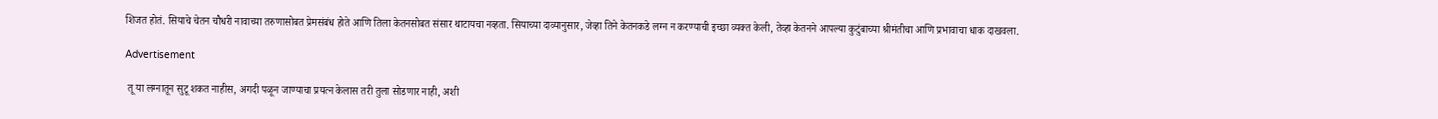शिजत होतं. सियाचे चेतन चौधरी नावाच्या तरुणासोबत प्रेमसंबंध होते आणि तिला केतनसोबत संसार थाटायचा नव्हता. सियाच्या दाव्यानुसार, जेव्हा तिने केतनकडे लग्न न करण्याची इच्छा व्यक्त केली, तेव्हा केतनने आपल्या कुटुंबाच्या श्रीमंतीचा आणि प्रभावाचा धाक दाखवला.

Advertisement

 तू या लग्नातून सुटू शकत नाहीस, अगदी पळून जाण्याचा प्रयत्न केलास तरी तुला सोडणार नाही, अशी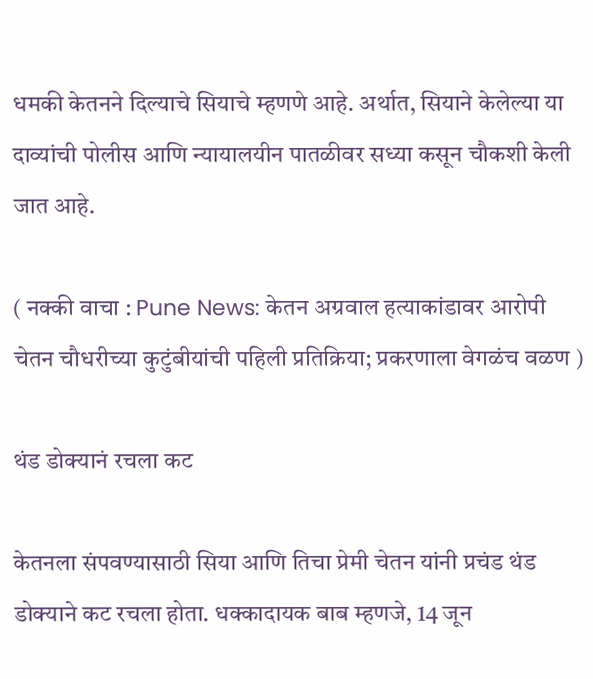धमकी केतनने दिल्याचे सियाचे म्हणणे आहे. अर्थात, सियाने केलेल्या या दाव्यांची पोलीस आणि न्यायालयीन पातळीवर सध्या कसून चौकशी केली जात आहे.

( नक्की वाचा : Pune News: केतन अग्रवाल हत्याकांडावर आरोपी चेतन चौधरीच्या कुटुंबीयांची पहिली प्रतिक्रिया; प्रकरणाला वेगळंच वळण )

थंड डोक्यानं रचला कट

केतनला संपवण्यासाठी सिया आणि तिचा प्रेमी चेतन यांनी प्रचंड थंड डोक्याने कट रचला होता. धक्कादायक बाब म्हणजे, 14 जून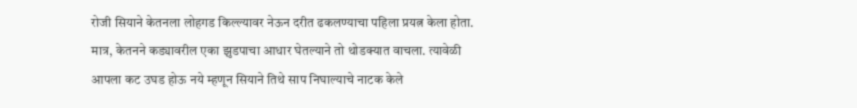रोजी सियाने केतनला लोहगड किल्ल्यावर नेऊन दरीत ढकलण्याचा पहिला प्रयत्न केला होता. मात्र, केतनने कड्यावरील एका झुडपाचा आधार घेतल्याने तो थोडक्यात वाचला. त्यावेळी आपला कट उघड होऊ नये म्हणून सियाने तिथे साप निघाल्याचे नाटक केले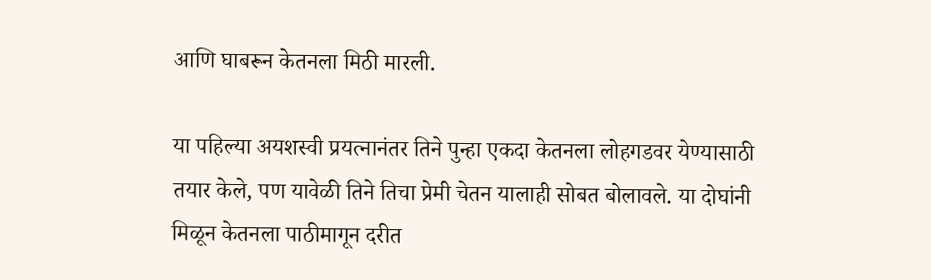आणि घाबरून केतनला मिठी मारली.

या पहिल्या अयशस्वी प्रयत्नानंतर तिने पुन्हा एकदा केतनला लोहगडवर येण्यासाठी तयार केले, पण यावेळी तिने तिचा प्रेमी चेतन यालाही सोबत बोलावले. या दोघांनी मिळून केतनला पाठीमागून दरीत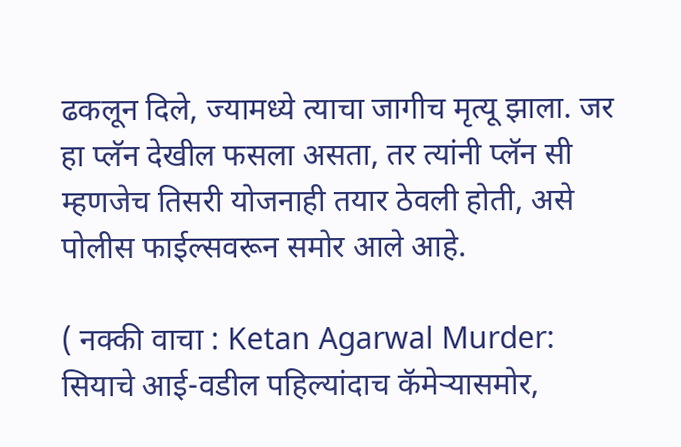ढकलून दिले, ज्यामध्ये त्याचा जागीच मृत्यू झाला. जर हा प्लॅन देखील फसला असता, तर त्यांनी प्लॅन सी म्हणजेच तिसरी योजनाही तयार ठेवली होती, असे पोलीस फाईल्सवरून समोर आले आहे.

( नक्की वाचा : Ketan Agarwal Murder: सियाचे आई-वडील पहिल्यांदाच कॅमेऱ्यासमोर,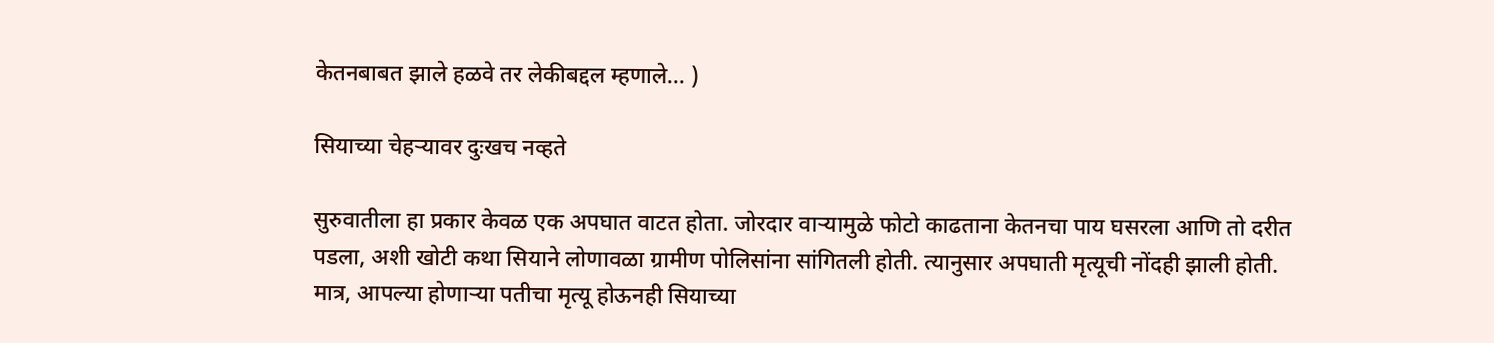केतनबाबत झाले हळवे तर लेकीबद्दल म्हणाले... )

सियाच्या चेहऱ्यावर दुःखच नव्हते

सुरुवातीला हा प्रकार केवळ एक अपघात वाटत होता. जोरदार वाऱ्यामुळे फोटो काढताना केतनचा पाय घसरला आणि तो दरीत पडला, अशी खोटी कथा सियाने लोणावळा ग्रामीण पोलिसांना सांगितली होती. त्यानुसार अपघाती मृत्यूची नोंदही झाली होती. मात्र, आपल्या होणाऱ्या पतीचा मृत्यू होऊनही सियाच्या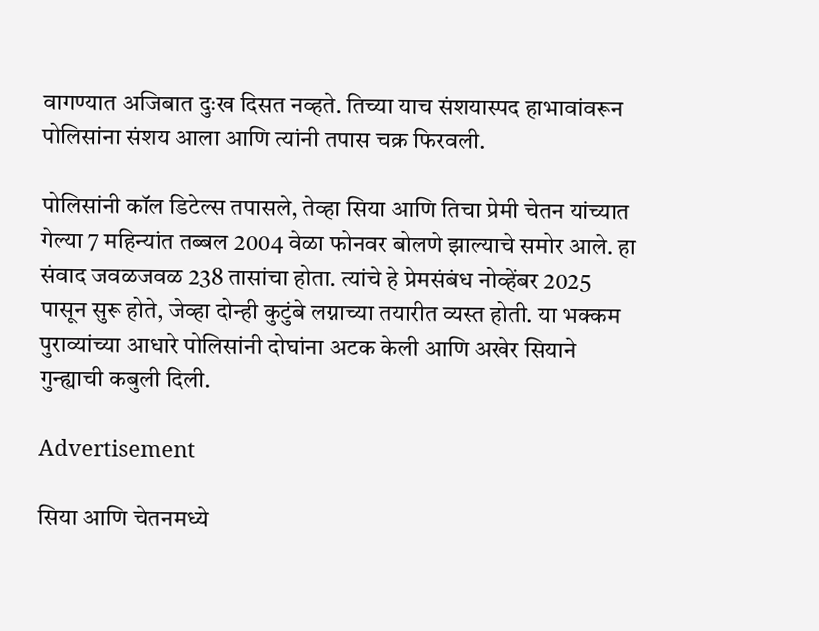वागण्यात अजिबात दुःख दिसत नव्हते. तिच्या याच संशयास्पद हाभावांवरून पोलिसांना संशय आला आणि त्यांनी तपास चक्र फिरवली.

पोलिसांनी कॉल डिटेल्स तपासले, तेव्हा सिया आणि तिचा प्रेमी चेतन यांच्यात गेल्या 7 महिन्यांत तब्बल 2004 वेळा फोनवर बोलणे झाल्याचे समोर आले. हा संवाद जवळजवळ 238 तासांचा होता. त्यांचे हे प्रेमसंबंध नोव्हेंबर 2025 पासून सुरू होते, जेव्हा दोन्ही कुटुंबे लग्नाच्या तयारीत व्यस्त होती. या भक्कम पुराव्यांच्या आधारे पोलिसांनी दोघांना अटक केली आणि अखेर सियाने गुन्ह्याची कबुली दिली.

Advertisement

सिया आणि चेतनमध्ये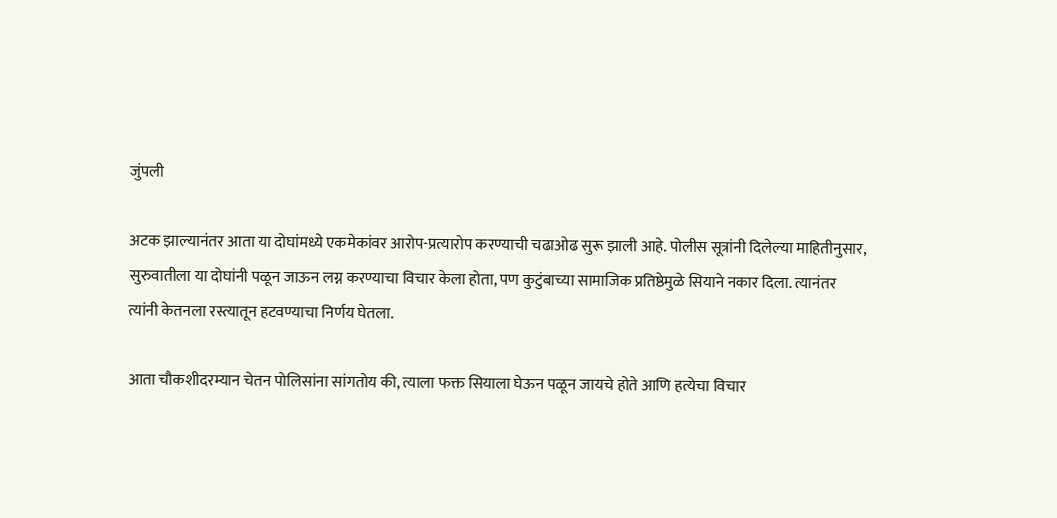जुंपली

अटक झाल्यानंतर आता या दोघांमध्ये एकमेकांवर आरोप-प्रत्यारोप करण्याची चढाओढ सुरू झाली आहे. पोलीस सूत्रांनी दिलेल्या माहितीनुसार, सुरुवातीला या दोघांनी पळून जाऊन लग्न करण्याचा विचार केला होता, पण कुटुंबाच्या सामाजिक प्रतिष्ठेमुळे सियाने नकार दिला. त्यानंतर त्यांनी केतनला रस्त्यातून हटवण्याचा निर्णय घेतला.

आता चौकशीदरम्यान चेतन पोलिसांना सांगतोय की, त्याला फक्त सियाला घेऊन पळून जायचे होते आणि हत्येचा विचार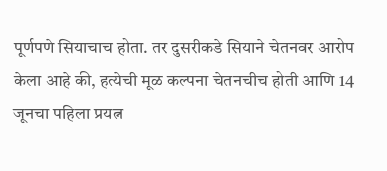पूर्णपणे सियाचाच होता. तर दुसरीकडे सियाने चेतनवर आरोप केला आहे की, हत्येची मूळ कल्पना चेतनचीच होती आणि 14 जूनचा पहिला प्रयत्न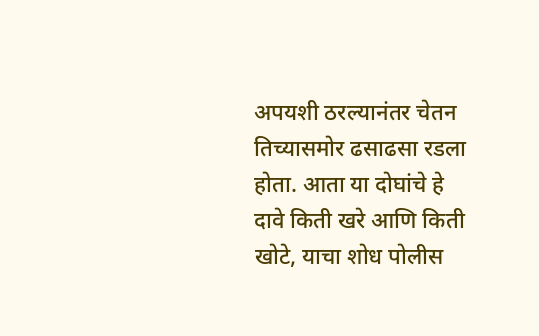अपयशी ठरल्यानंतर चेतन तिच्यासमोर ढसाढसा रडला होता. आता या दोघांचे हे दावे किती खरे आणि किती खोटे, याचा शोध पोलीस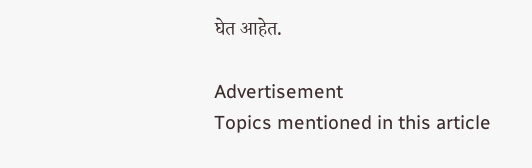घेत आहेत.

Advertisement
Topics mentioned in this article